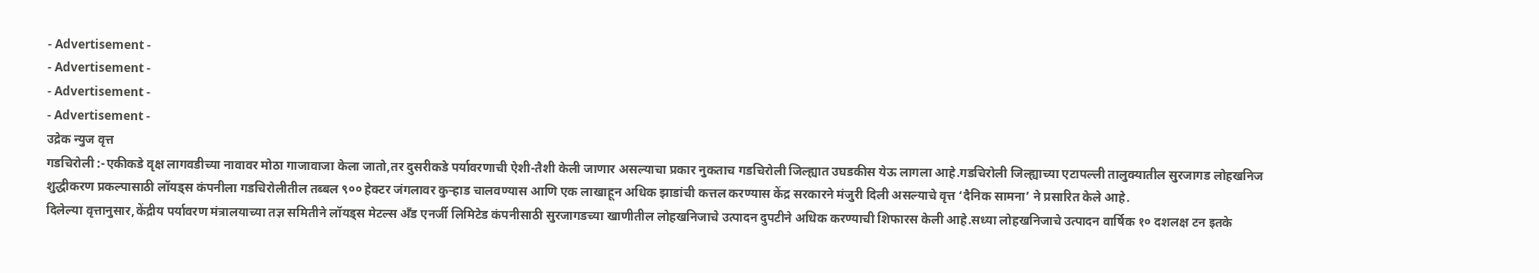- Advertisement -
- Advertisement -
- Advertisement -
- Advertisement -
उद्रेक न्युज वृत्त
गडचिरोली :-एकीकडे वृक्ष लागवडीच्या नावावर मोठा गाजावाजा केला जातो,तर दुसरीकडे पर्यावरणाची ऐशी-तैशी केली जाणार असल्याचा प्रकार नुकताच गडचिरोली जिल्ह्यात उघडकीस येऊ लागला आहे.गडचिरोली जिल्ह्याच्या एटापल्ली तालुक्यातील सुरजागड लोहखनिज शुद्धीकरण प्रकल्पासाठी लॉयड्स कंपनीला गडचिरोलीतील तब्बल ९०० हेक्टर जंगलावर कुऱ्हाड चालवण्यास आणि एक लाखाहून अधिक झाडांची कत्तल करण्यास केंद्र सरकारने मंजुरी दिली असल्याचे वृत्त ‘दैनिक सामना’ ने प्रसारित केले आहे.
दिलेल्या वृत्तानुसार,केंद्रीय पर्यावरण मंत्रालयाच्या तज्ञ समितीने लॉयड्स मेटल्स अँड एनर्जी लिमिटेड कंपनीसाठी सुरजागडच्या खाणीतील लोहखनिजाचे उत्पादन दुपटीने अधिक करण्याची शिफारस केली आहे.सध्या लोहखनिजाचे उत्पादन वार्षिक १० दशलक्ष टन इतके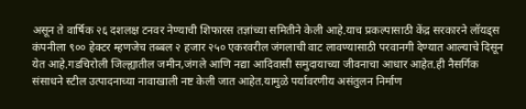असून ते वार्षिक २६ दशलक्ष टनवर नेण्याची शिफारस तज्ञांच्या समितीने केली आहे.याच प्रकल्पासाठी केंद्र सरकारने लॉयड्स कंपनीला ९०० हेक्टर म्हणजेच तब्बल २ हजार २५० एकरवरील जंगलाची वाट लावण्यासाठी परवानगी देण्यात आल्याचे दिसून येत आहे.गडचिरोली जिल्ह्यातील जमीन,जंगले आणि नद्या आदिवासी समुदायाच्या जीवनाचा आधार आहेत.ही नैसर्गिक संसाधने स्टील उत्पादनाच्या नावाखाली नष्ट केली जात आहेत.यामुळे पर्यावरणीय असंतुलन निर्माण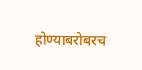होण्याबरोबरच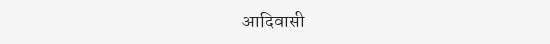आदिवासी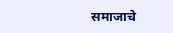समाजाचे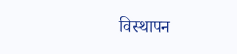विस्थापन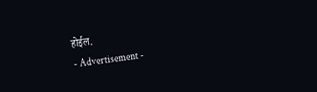होईल.
- Advertisement -